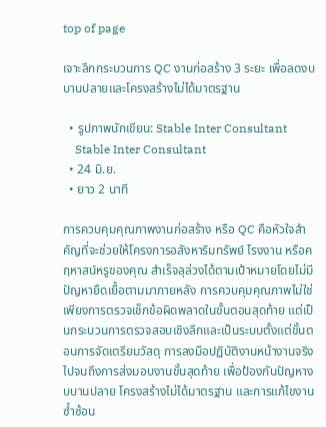top of page

เจาะลึกกระบวนการ QC งานก่อสร้าง 3 ระยะ เพื่อลดงบบานปลายและโครงสร้างไม่ได้มาตรฐาน

  • รูปภาพนักเขียน: Stable Inter Consultant
    Stable Inter Consultant
  • 24 มิ.ย.
  • ยาว 2 นาที

การควบคุมคุณภาพงานก่อสร้าง หรือ QC คือหัวใจสำคัญที่จะช่วยให้โครงการอสังหาริมทรัพย์ โรงงาน หรือคฤหาสน์หรูของคุณ สำเร็จลุล่วงได้ตามเป้าหมายโดยไม่มีปัญหายืดเยื้อตามมาภายหลัง การควบคุมคุณภาพไม่ใช่เพียงการตรวจเช็กข้อผิดพลาดในขั้นตอนสุดท้าย แต่เป็นกระบวนการตรวจสอบเชิงลึกและเป็นระบบตั้งแต่ขั้นตอนการจัดเตรียมวัสดุ การลงมือปฏิบัติงานหน้างานจริง ไปจนถึงการส่งมอบงานขั้นสุดท้าย เพื่อป้องกันปัญหางบบานปลาย โครงสร้างไม่ได้มาตรฐาน และการแก้ไขงานซ้ำซ้อน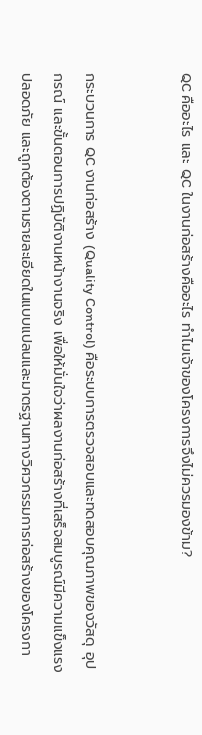QC คืออะไร และ QC ในงานก่อสร้างคืออะไร ทำไมเจ้าของโครงการจึงไม่ควรมองข้าม?


กระบวนการ QC งานก่อสร้าง (Quality Control) คือระบบการตรวจสอบและทดสอบคุณภาพของวัสดุ อุปกรณ์ และขั้นตอนการปฏิบัติงานหน้างานจริง เพื่อให้มั่นใจว่าผลงานก่อสร้างที่เสร็จสมบูรณ์มีความแข็งแรง ปลอดภัย และถูกต้องตามรายละเอียดในแบบแปลนและมาตรฐานทางวิศวกรรมการก่อสร้างของโครงกา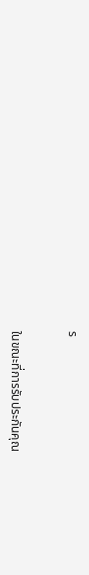ร


ในขณะที่การรับประกันคุณ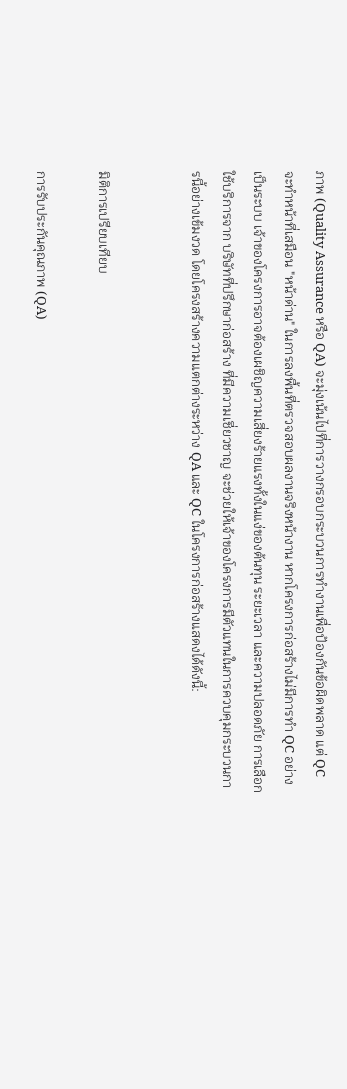ภาพ (Quality Assurance หรือ QA) จะมุ่งเน้นไปที่การวางกรอบกระบวนการทำงานเพื่อป้องกันข้อผิดพลาด แต่ QC จะทำหน้าที่เสมือน "หน้าด่าน" ในการลงพื้นที่ตรวจสอบผลงานจริงหน้างาน หากโครงการก่อสร้างไม่มีการทำ QC อย่างเป็นระบบ เจ้าของโครงการอาจต้องเผชิญความเสี่ยงร้ายแรงทั้งในแง่ของต้นทุน ระยะเวลา และความปลอดภัย การเลือกใช้บริการจาก บริษัทที่ปรึกษาก่อสร้าง ที่มีความเชี่ยวชาญ จะช่วยให้เจ้าของโครงการมีตัวแทนในการควบคุมกระบวนการนี้อย่างเข้มงวด โดยโครงสร้างความแตกต่างระหว่าง QA และ QC ในโครงการก่อสร้างแสดงได้ดังนี้:


มิติการเปรียบเทียบ

การรับประกันคุณภาพ (QA)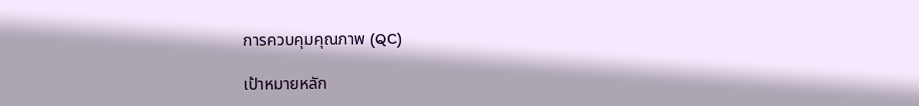การควบคุมคุณภาพ (QC)

เป้าหมายหลัก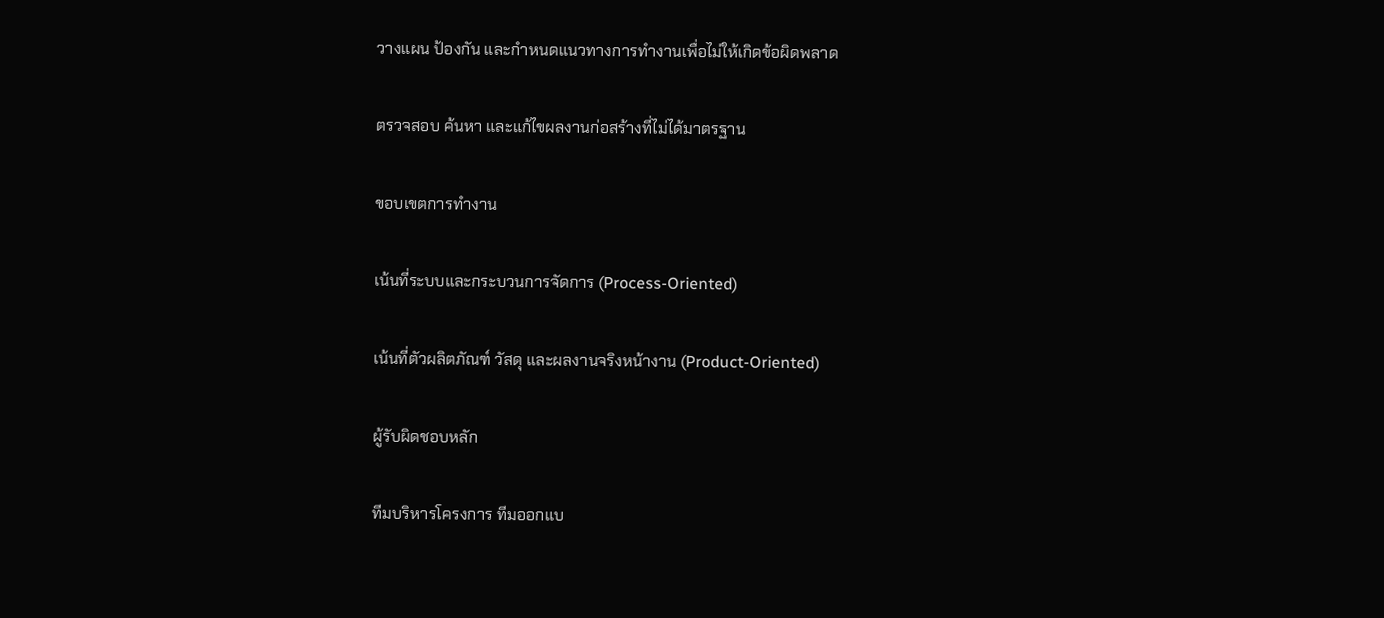วางแผน ป้องกัน และกำหนดแนวทางการทำงานเพื่อไม่ให้เกิดข้อผิดพลาด

ตรวจสอบ ค้นหา และแก้ไขผลงานก่อสร้างที่ไม่ได้มาตรฐาน

ขอบเขตการทำงาน

เน้นที่ระบบและกระบวนการจัดการ (Process-Oriented)

เน้นที่ตัวผลิตภัณฑ์ วัสดุ และผลงานจริงหน้างาน (Product-Oriented)

ผู้รับผิดชอบหลัก

ทีมบริหารโครงการ ทีมออกแบ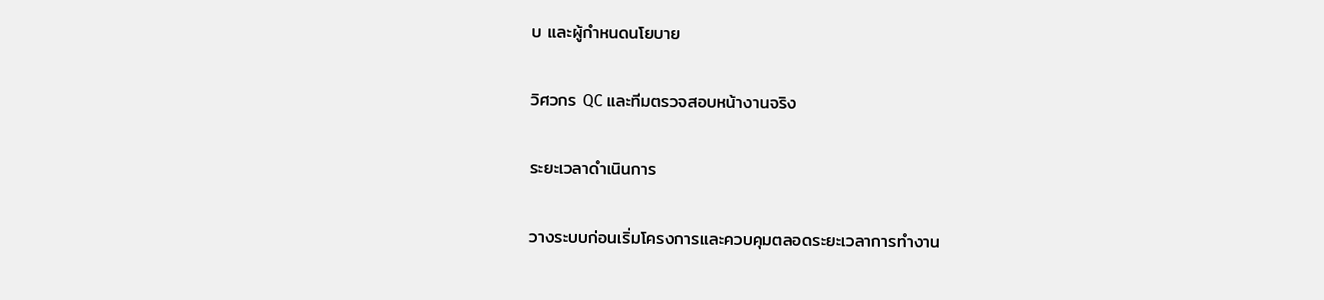บ และผู้กำหนดนโยบาย

วิศวกร QC และทีมตรวจสอบหน้างานจริง

ระยะเวลาดำเนินการ

วางระบบก่อนเริ่มโครงการและควบคุมตลอดระยะเวลาการทำงาน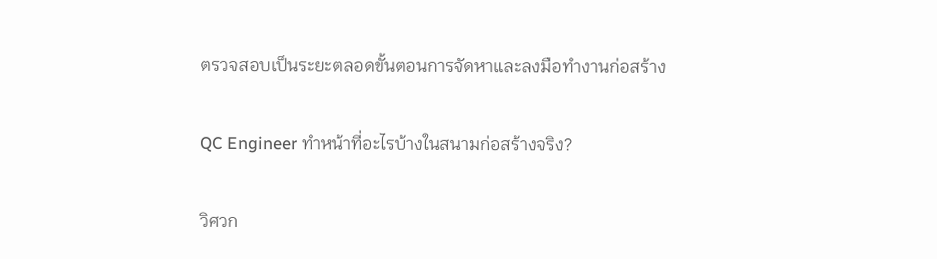ตรวจสอบเป็นระยะตลอดขั้นตอนการจัดหาและลงมือทำงานก่อสร้าง


QC Engineer ทำหน้าที่อะไรบ้างในสนามก่อสร้างจริง?


วิศวก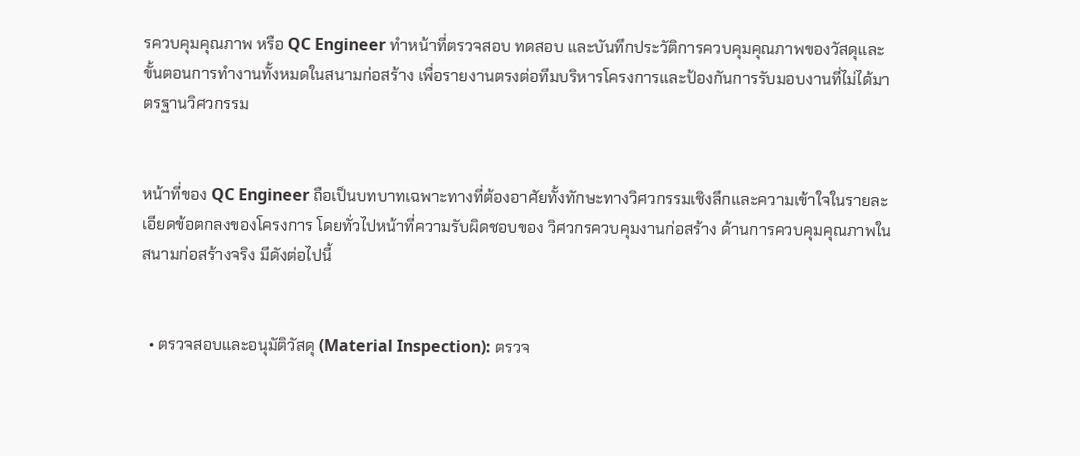รควบคุมคุณภาพ หรือ QC Engineer ทำหน้าที่ตรวจสอบ ทดสอบ และบันทึกประวัติการควบคุมคุณภาพของวัสดุและขั้นตอนการทำงานทั้งหมดในสนามก่อสร้าง เพื่อรายงานตรงต่อทีมบริหารโครงการและป้องกันการรับมอบงานที่ไม่ได้มาตรฐานวิศวกรรม


หน้าที่ของ QC Engineer ถือเป็นบทบาทเฉพาะทางที่ต้องอาศัยทั้งทักษะทางวิศวกรรมเชิงลึกและความเข้าใจในรายละเอียดข้อตกลงของโครงการ โดยทั่วไปหน้าที่ความรับผิดชอบของ วิศวกรควบคุมงานก่อสร้าง ด้านการควบคุมคุณภาพในสนามก่อสร้างจริง มีดังต่อไปนี้


  • ตรวจสอบและอนุมัติวัสดุ (Material Inspection): ตรวจ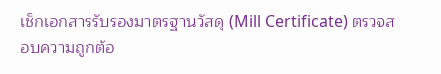เช็กเอกสารรับรองมาตรฐานวัสดุ (Mill Certificate) ตรวจสอบความถูกต้อ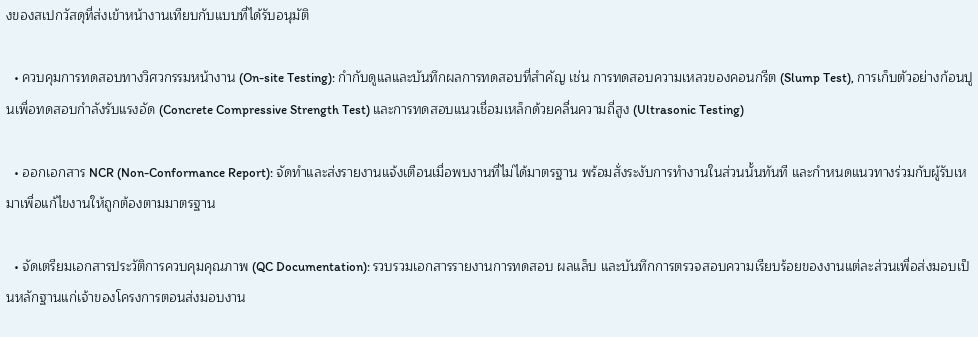งของสเปกวัสดุที่ส่งเข้าหน้างานเทียบกับแบบที่ได้รับอนุมัติ

  • ควบคุมการทดสอบทางวิศวกรรมหน้างาน (On-site Testing): กำกับดูแลและบันทึกผลการทดสอบที่สำคัญ เช่น การทดสอบความเหลวของคอนกรีต (Slump Test), การเก็บตัวอย่างก้อนปูนเพื่อทดสอบกำลังรับแรงอัด (Concrete Compressive Strength Test) และการทดสอบแนวเชื่อมเหล็กด้วยคลื่นความถี่สูง (Ultrasonic Testing)

  • ออกเอกสาร NCR (Non-Conformance Report): จัดทำและส่งรายงานแจ้งเตือนเมื่อพบงานที่ไม่ได้มาตรฐาน พร้อมสั่งระงับการทำงานในส่วนนั้นทันที และกำหนดแนวทางร่วมกับผู้รับเหมาเพื่อแก้ไขงานให้ถูกต้องตามมาตรฐาน

  • จัดเตรียมเอกสารประวัติการควบคุมคุณภาพ (QC Documentation): รวบรวมเอกสารรายงานการทดสอบ ผลแล็บ และบันทึกการตรวจสอบความเรียบร้อยของงานแต่ละส่วนเพื่อส่งมอบเป็นหลักฐานแก่เจ้าของโครงการตอนส่งมอบงาน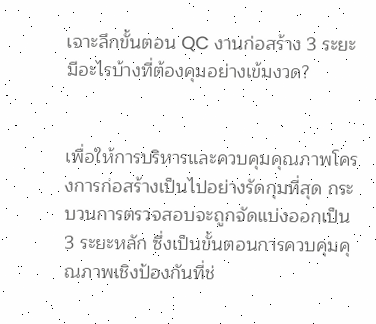เจาะลึกขั้นตอน QC งานก่อสร้าง 3 ระยะ มีอะไรบ้างที่ต้องคุมอย่างเข้มงวด?


เพื่อให้การบริหารและควบคุมคุณภาพโครงการก่อสร้างเป็นไปอย่างรัดกุมที่สุด กระบวนการตรวจสอบจะถูกจัดแบ่งออกเป็น 3 ระยะหลัก ซึ่งเป็นขั้นตอนการควบคุมคุณภาพเชิงป้องกันที่ช่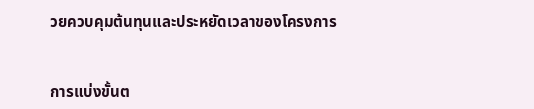วยควบคุมต้นทุนและประหยัดเวลาของโครงการ


การแบ่งขั้นต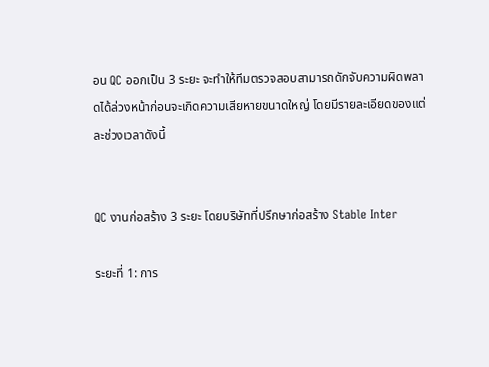อน QC ออกเป็น 3 ระยะ จะทำให้ทีมตรวจสอบสามารถดักจับความผิดพลาดได้ล่วงหน้าก่อนจะเกิดความเสียหายขนาดใหญ่ โดยมีรายละเอียดของแต่ละช่วงเวลาดังนี้


QC งานก่อสร้าง 3 ระยะ โดยบริษัทที่ปรึกษาก่อสร้าง Stable Inter

ระยะที่ 1: การ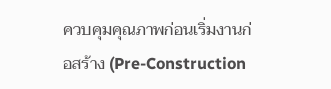ควบคุมคุณภาพก่อนเริ่มงานก่อสร้าง (Pre-Construction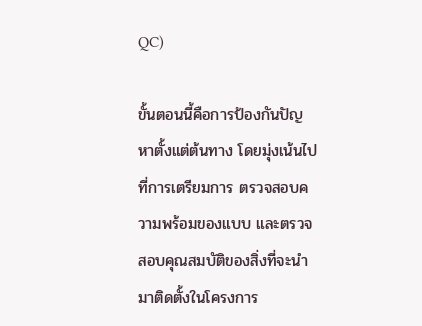QC)

ขั้นตอนนี้คือการป้องกันปัญหาตั้งแต่ต้นทาง โดยมุ่งเน้นไปที่การเตรียมการ ตรวจสอบความพร้อมของแบบ และตรวจสอบคุณสมบัติของสิ่งที่จะนำมาติดตั้งในโครงการ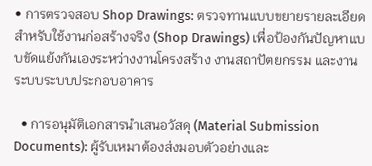• การตรวจสอบ Shop Drawings: ตรวจทานแบบขยายรายละเอียดสำหรับใช้งานก่อสร้างจริง (Shop Drawings) เพื่อป้องกันปัญหาแบบขัดแย้งกันเองระหว่างงานโครงสร้าง งานสถาปัตยกรรม และงานระบบระบบประกอบอาคาร

  • การอนุมัติเอกสารนำเสนอวัสดุ (Material Submission Documents): ผู้รับเหมาต้องส่งมอบตัวอย่างและ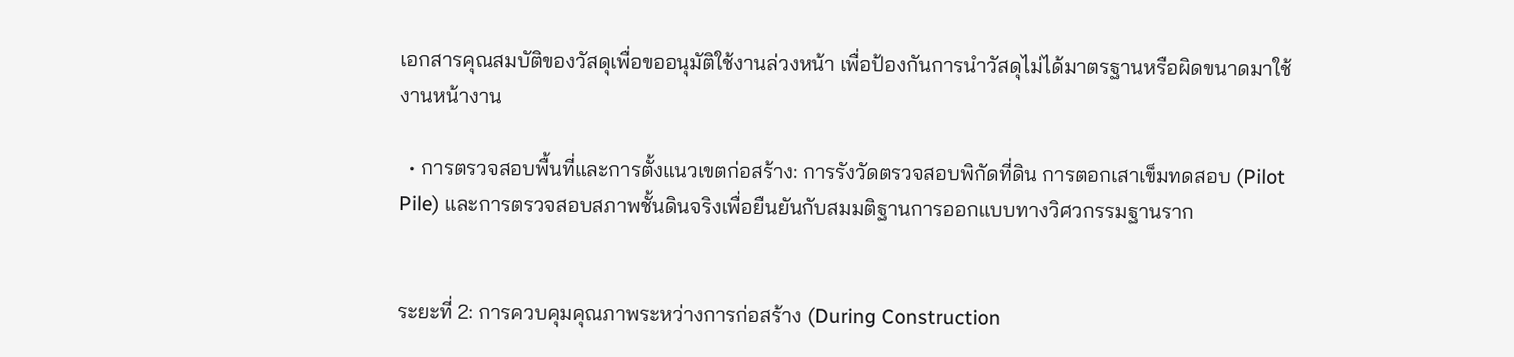เอกสารคุณสมบัติของวัสดุเพื่อขออนุมัติใช้งานล่วงหน้า เพื่อป้องกันการนำวัสดุไม่ได้มาตรฐานหรือผิดขนาดมาใช้งานหน้างาน

  • การตรวจสอบพื้นที่และการตั้งแนวเขตก่อสร้าง: การรังวัดตรวจสอบพิกัดที่ดิน การตอกเสาเข็มทดสอบ (Pilot Pile) และการตรวจสอบสภาพชั้นดินจริงเพื่อยืนยันกับสมมติฐานการออกแบบทางวิศวกรรมฐานราก


ระยะที่ 2: การควบคุมคุณภาพระหว่างการก่อสร้าง (During Construction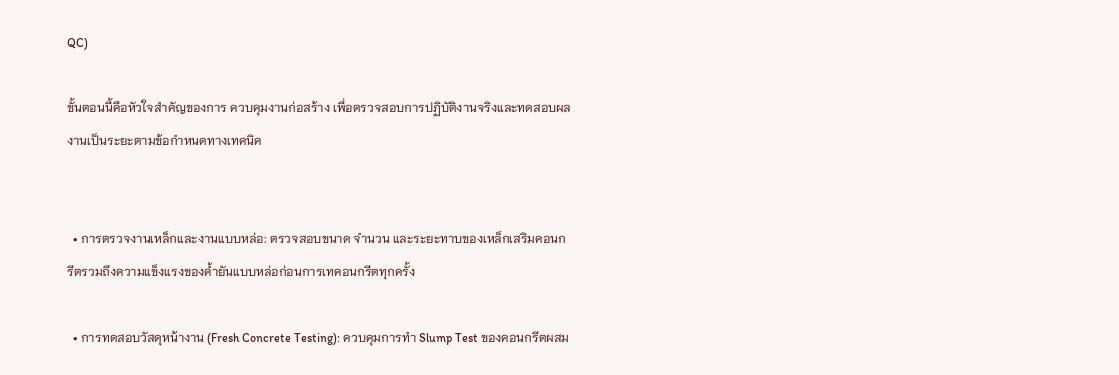QC)

ขั้นตอนนี้คือหัวใจสำคัญของการ ควบคุมงานก่อสร้าง เพื่อตรวจสอบการปฏิบัติงานจริงและทดสอบผลงานเป็นระยะตามข้อกำหนดทางเทคนิค


  • การตรวจงานเหล็กและงานแบบหล่อ: ตรวจสอบขนาด จำนวน และระยะทาบของเหล็กเสริมคอนกรีตรวมถึงความแข็งแรงของค้ำยันแบบหล่อก่อนการเทคอนกรีตทุกครั้ง

  • การทดสอบวัสดุหน้างาน (Fresh Concrete Testing): ควบคุมการทำ Slump Test ของคอนกรีตผสม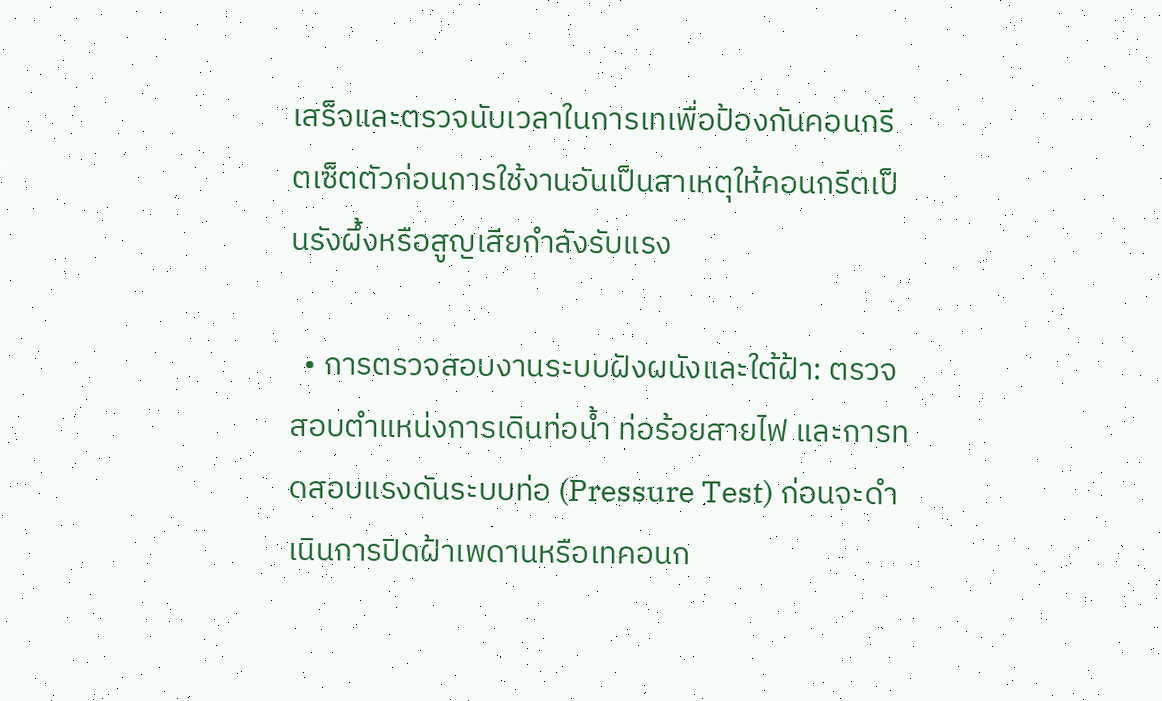เสร็จและตรวจนับเวลาในการเทเพื่อป้องกันคอนกรีตเซ็ตตัวก่อนการใช้งานอันเป็นสาเหตุให้คอนกรีตเป็นรังผึ้งหรือสูญเสียกำลังรับแรง

  • การตรวจสอบงานระบบฝังผนังและใต้ฝ้า: ตรวจสอบตำแหน่งการเดินท่อน้ำ ท่อร้อยสายไฟ และการทดสอบแรงดันระบบท่อ (Pressure Test) ก่อนจะดำเนินการปิดฝ้าเพดานหรือเทคอนก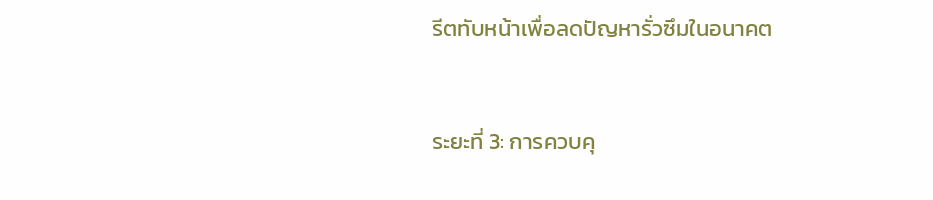รีตทับหน้าเพื่อลดปัญหารั่วซึมในอนาคต


ระยะที่ 3: การควบคุ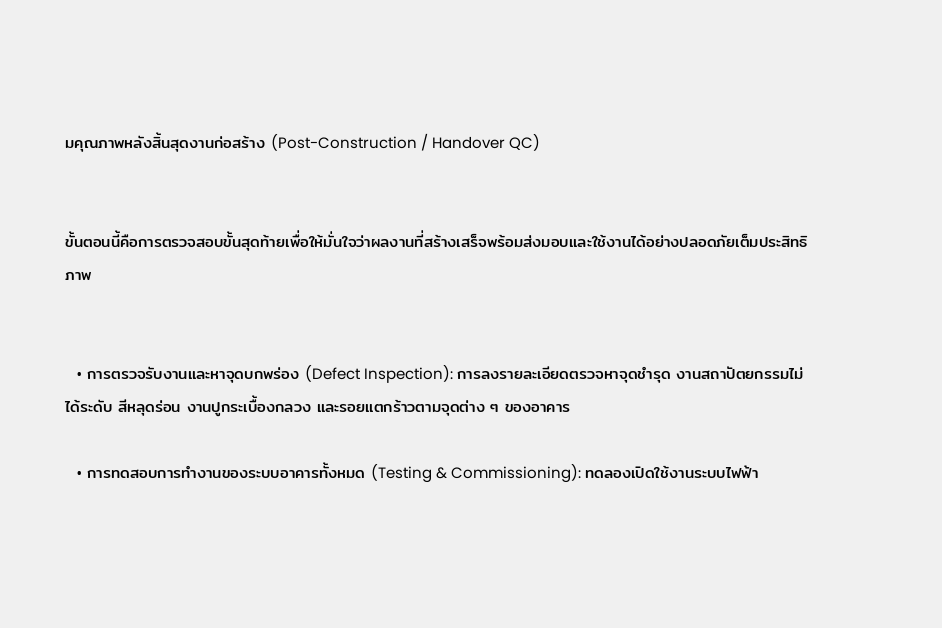มคุณภาพหลังสิ้นสุดงานก่อสร้าง (Post-Construction / Handover QC)


ขั้นตอนนี้คือการตรวจสอบขั้นสุดท้ายเพื่อให้มั่นใจว่าผลงานที่สร้างเสร็จพร้อมส่งมอบและใช้งานได้อย่างปลอดภัยเต็มประสิทธิภาพ


  • การตรวจรับงานและหาจุดบกพร่อง (Defect Inspection): การลงรายละเอียดตรวจหาจุดชำรุด งานสถาปัตยกรรมไม่ได้ระดับ สีหลุดร่อน งานปูกระเบื้องกลวง และรอยแตกร้าวตามจุดต่าง ๆ ของอาคาร

  • การทดสอบการทำงานของระบบอาคารทั้งหมด (Testing & Commissioning): ทดลองเปิดใช้งานระบบไฟฟ้า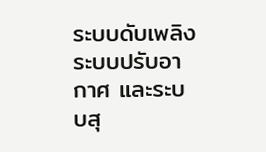ระบบดับเพลิง ระบบปรับอากาศ และระบบสุ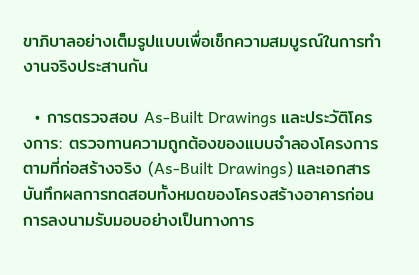ขาภิบาลอย่างเต็มรูปแบบเพื่อเช็กความสมบูรณ์ในการทำงานจริงประสานกัน

  • การตรวจสอบ As-Built Drawings และประวัติโครงการ: ตรวจทานความถูกต้องของแบบจำลองโครงการตามที่ก่อสร้างจริง (As-Built Drawings) และเอกสารบันทึกผลการทดสอบทั้งหมดของโครงสร้างอาคารก่อนการลงนามรับมอบอย่างเป็นทางการ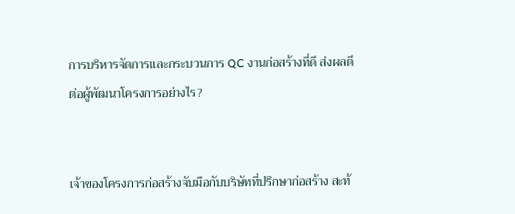การบริหารจัดการและกระบวนการ QC งานก่อสร้างที่ดี ส่งผลดีต่อผู้พัฒนาโครงการอย่างไร?


เจ้าของโครงการก่อสร้างจับมือกับบริษัทที่ปรึกษาก่อสร้าง สะท้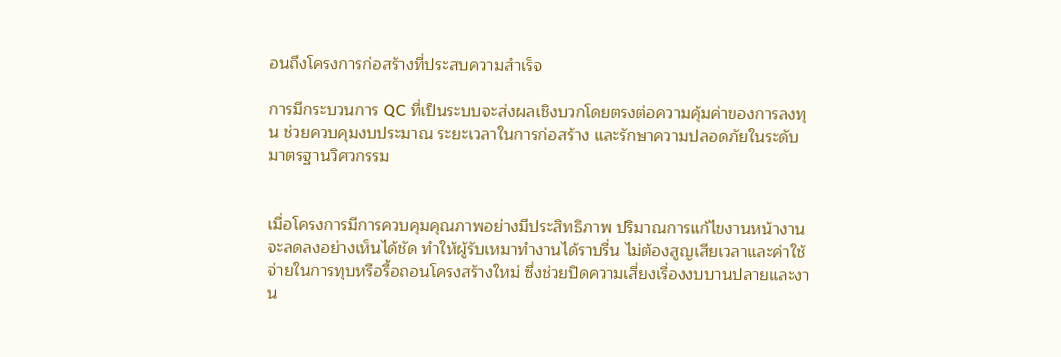อนถึงโครงการก่อสร้างที่ประสบความสำเร็จ

การมีกระบวนการ QC ที่เป็นระบบจะส่งผลเชิงบวกโดยตรงต่อความคุ้มค่าของการลงทุน ช่วยควบคุมงบประมาณ ระยะเวลาในการก่อสร้าง และรักษาความปลอดภัยในระดับมาตรฐานวิศวกรรม


เมื่อโครงการมีการควบคุมคุณภาพอย่างมีประสิทธิภาพ ปริมาณการแก้ไขงานหน้างานจะลดลงอย่างเห็นได้ชัด ทำให้ผู้รับเหมาทำงานได้ราบรื่น ไม่ต้องสูญเสียเวลาและค่าใช้จ่ายในการทุบหรือรื้อถอนโครงสร้างใหม่ ซึ่งช่วยปิดความเสี่ยงเรื่องงบบานปลายและงาน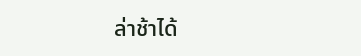ล่าช้าได้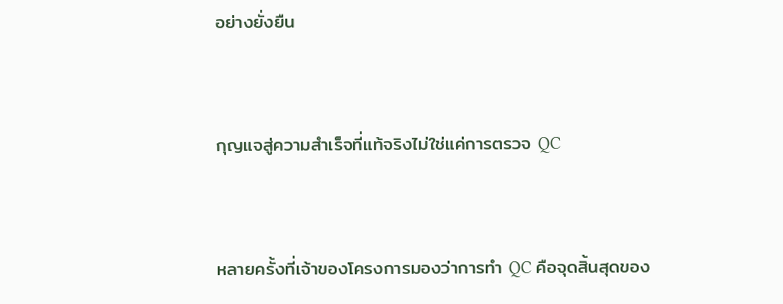อย่างยั่งยืน


กุญแจสู่ความสำเร็จที่แท้จริงไม่ใช่แค่การตรวจ QC


หลายครั้งที่เจ้าของโครงการมองว่าการทำ QC คือจุดสิ้นสุดของ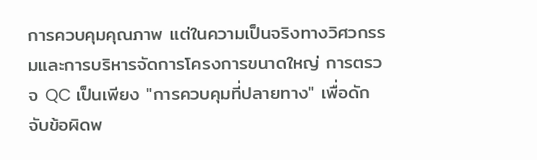การควบคุมคุณภาพ แต่ในความเป็นจริงทางวิศวกรรมและการบริหารจัดการโครงการขนาดใหญ่ การตรวจ QC เป็นเพียง "การควบคุมที่ปลายทาง" เพื่อดักจับข้อผิดพ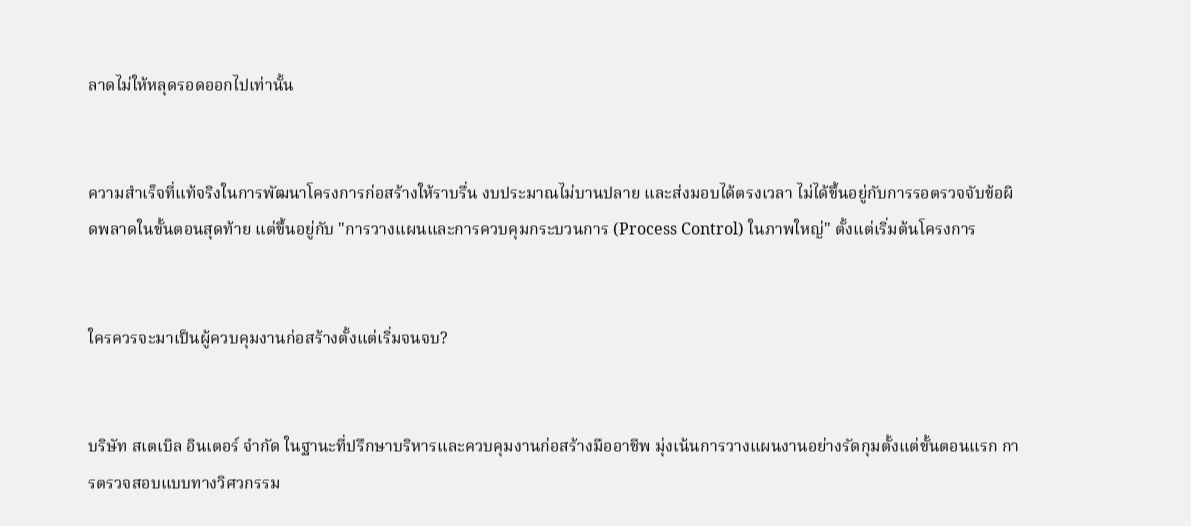ลาดไม่ให้หลุดรอดออกไปเท่านั้น


ความสำเร็จที่แท้จริงในการพัฒนาโครงการก่อสร้างให้ราบรื่น งบประมาณไม่บานปลาย และส่งมอบได้ตรงเวลา ไม่ได้ขึ้นอยู่กับการรอตรวจจับข้อผิดพลาดในขั้นตอนสุดท้าย แต่ขึ้นอยู่กับ "การวางแผนและการควบคุมกระบวนการ (Process Control) ในภาพใหญ่" ตั้งแต่เริ่มต้นโครงการ


ใครควรจะมาเป็นผู้ควบคุมงานก่อสร้างตั้งแต่เริ่มจนจบ?


บริษัท สเตเบิล อินเตอร์ จำกัด ในฐานะที่ปรึกษาบริหารและควบคุมงานก่อสร้างมืออาชีพ มุ่งเน้นการวางแผนงานอย่างรัดกุมตั้งแต่ขั้นตอนแรก การตรวจสอบแบบทางวิศวกรรม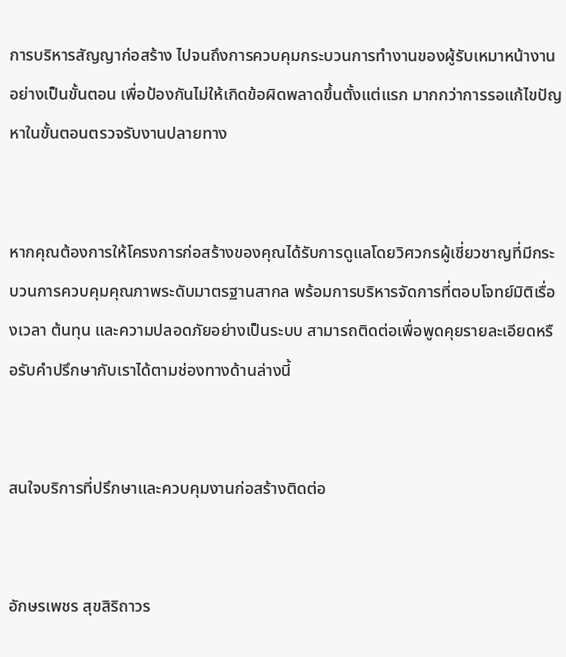การบริหารสัญญาก่อสร้าง ไปจนถึงการควบคุมกระบวนการทำงานของผู้รับเหมาหน้างานอย่างเป็นขั้นตอน เพื่อป้องกันไม่ให้เกิดข้อผิดพลาดขึ้นตั้งแต่แรก มากกว่าการรอแก้ไขปัญหาในขั้นตอนตรวจรับงานปลายทาง


หากคุณต้องการให้โครงการก่อสร้างของคุณได้รับการดูแลโดยวิศวกรผู้เชี่ยวชาญที่มีกระบวนการควบคุมคุณภาพระดับมาตรฐานสากล พร้อมการบริหารจัดการที่ตอบโจทย์มิติเรื่องเวลา ต้นทุน และความปลอดภัยอย่างเป็นระบบ สามารถติดต่อเพื่อพูดคุยรายละเอียดหรือรับคำปรึกษากับเราได้ตามช่องทางด้านล่างนี้


สนใจบริการที่ปรึกษาและควบคุมงานก่อสร้างติดต่อ


อักษรเพชร สุขสิริถาวร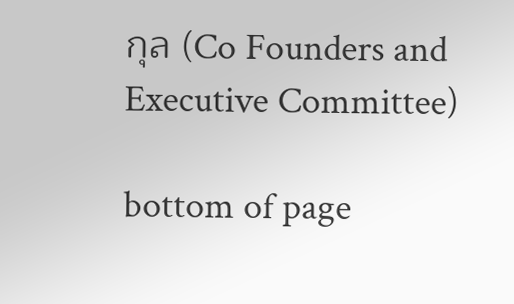กุล (Co Founders and Executive Committee)

bottom of page